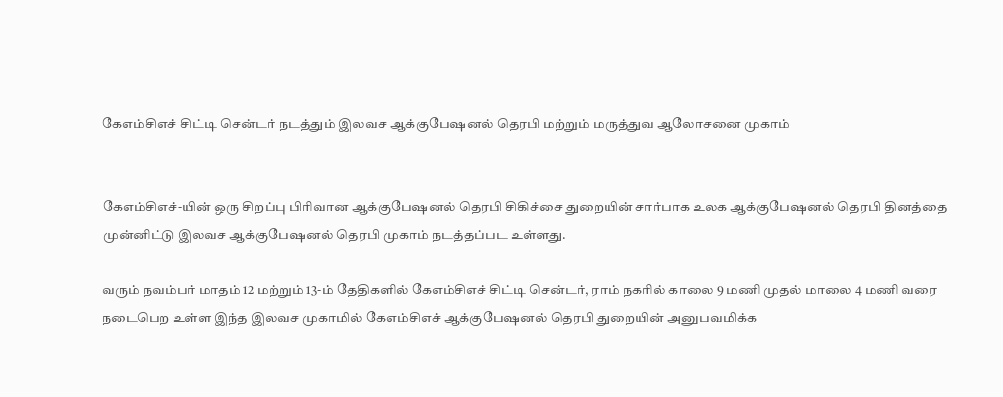கேஎம்சிஎச் சிட்டி சென்டர் நடத்தும் இலவச ஆக்குபேஷனல் தெரபி மற்றும் மருத்துவ ஆலோசனை முகாம்


கேஎம்சிஎச்-யின் ஒரு சிறப்பு பிரிவான ஆக்குபேஷனல் தெரபி சிகிச்சை துறையின் சார்பாக உலக ஆக்குபேஷனல் தெரபி தினத்தை முன்னிட்டு இலவச ஆக்குபேஷனல் தெரபி முகாம் நடத்தப்பட உள்ளது.

வரும் நவம்பர் மாதம் 12 மற்றும் 13-ம் தேதிகளில் கேஎம்சிஎச் சிட்டி சென்டர், ராம் நகரில் காலை 9 மணி முதல் மாலை 4 மணி வரை நடைபெற உள்ள இந்த இலவச முகாமில் கேஎம்சிஎச் ஆக்குபேஷனல் தெரபி துறையின் அனுபவமிக்க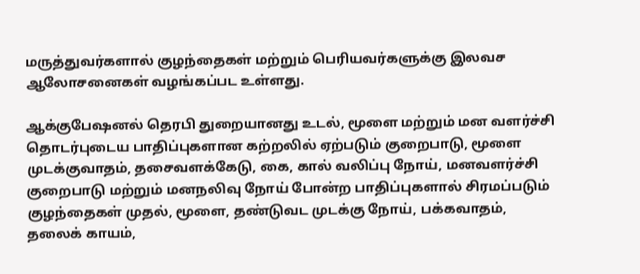மருத்துவர்களால் குழந்தைகள் மற்றும் பெரியவர்களுக்கு இலவச ஆலோசனைகள் வழங்கப்பட உள்ளது.

ஆக்குபேஷனல் தெரபி துறையானது உடல், மூளை மற்றும் மன வளர்ச்சி தொடர்புடைய பாதிப்புகளான கற்றலில் ஏற்படும் குறைபாடு, மூளை முடக்குவாதம், தசைவளக்கேடு, கை, கால் வலிப்பு நோய், மனவளர்ச்சி குறைபாடு மற்றும் மனநலிவு நோய் போன்ற பாதிப்புகளால் சிரமப்படும் குழந்தைகள் முதல், மூளை, தண்டுவட முடக்கு நோய், பக்கவாதம், தலைக் காயம்,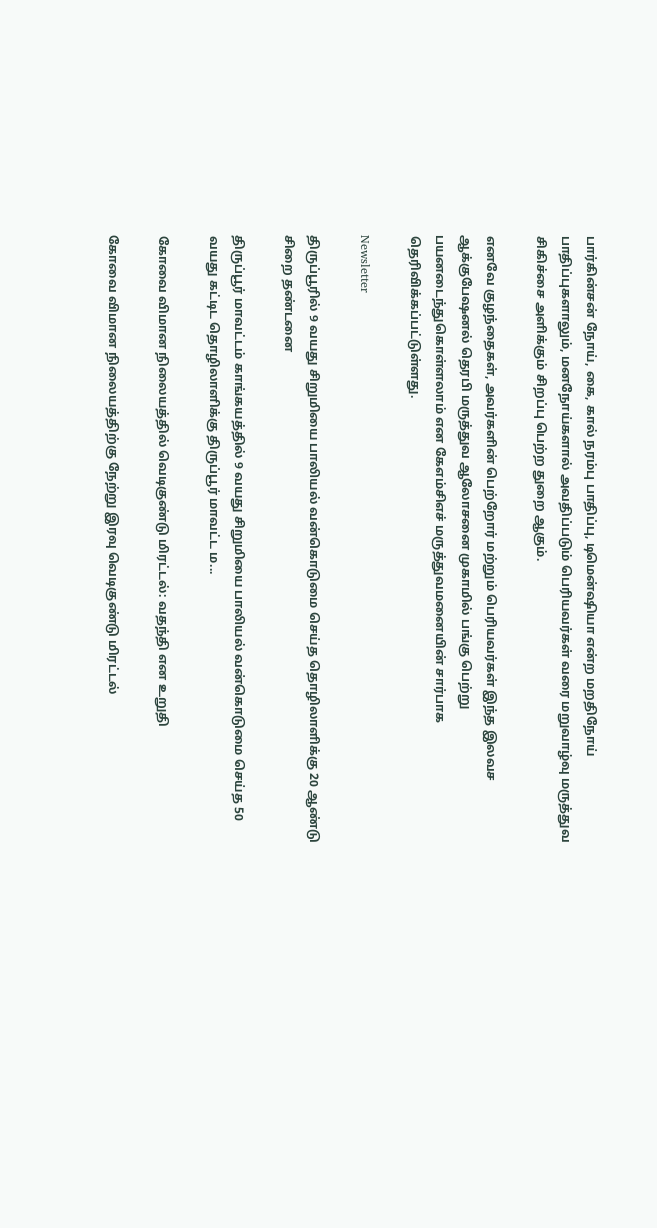பார்கின்சன் நோய், கை, கால் நரம்பு பாதிப்பு, டிமென்ஷியா என்ற மறதிநோய் பாதிப்புகளாலும், மனநோய்களால் அவதிப்படும் பெரியவர்கள் வரை மறுவாழ்வு மருத்துவ சிகிச்சை அளிக்கும் சிறப்பு பெற்ற துறை ஆகும்.

எனவே குழந்தைகள், அவர்களின் பெற்றோர் மற்றும் பெரியவர்கள் இந்த இலவச ஆக்குபேஷனல் தெரபி மருத்துவ ஆலோசனை முகாமில் பங்கு பெற்று பயனடைந்துகொள்ளலாம் என கேஎம்சிஎச் மருத்துவமனையின் சார்பாக தெரிவிக்கப்பட்டுள்ளது.

Newsletter

திருப்பூரில் 9 வயது சிறுமியை பாலியல் வன்கொடுமை செய்த தொழிலாளிக்கு 20 ஆண்டு சிறை தண்டனை

திருப்பூர் மாவட்டம் காங்கயத்தில் 9 வயது சிறுமியை பாலியல் வன்கொடுமை செய்த 50 வயது கட்டிட தொழிலாளிக்கு திருப்பூர் மாவட்ட ம...

கோவை விமான நிலையத்தில் வெடிகுண்டு மிரட்டல்: வதந்தி என உறுதி

கோவை விமான நிலையத்திற்கு நேற்று இரவு வெடிகுண்டு மிரட்டல்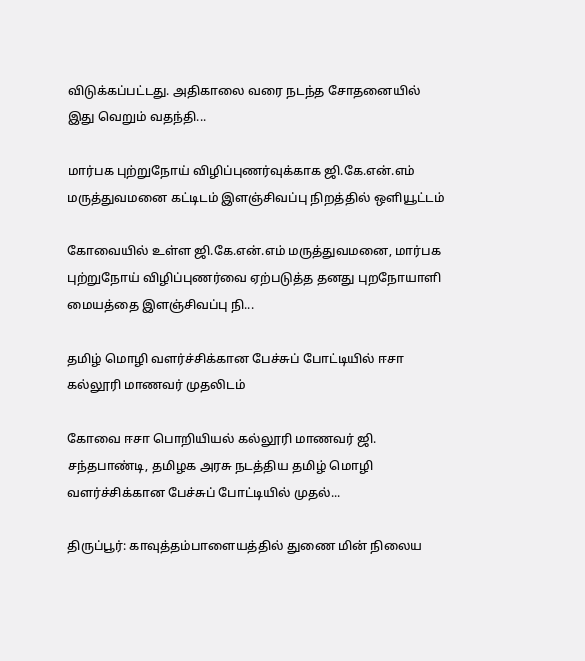விடுக்கப்பட்டது. அதிகாலை வரை நடந்த சோதனையில் இது வெறும் வதந்தி...

மார்பக புற்றுநோய் விழிப்புணர்வுக்காக ஜி.கே.என்.எம் மருத்துவமனை கட்டிடம் இளஞ்சிவப்பு நிறத்தில் ஒளியூட்டம்

கோவையில் உள்ள ஜி.கே.என்.எம் மருத்துவமனை, மார்பக புற்றுநோய் விழிப்புணர்வை ஏற்படுத்த தனது புறநோயாளி மையத்தை இளஞ்சிவப்பு நி...

தமிழ் மொழி வளர்ச்சிக்கான பேச்சுப் போட்டியில் ஈசா கல்லூரி மாணவர் முதலிடம்

கோவை ஈசா பொறியியல் கல்லூரி மாணவர் ஜி. சந்தபாண்டி, தமிழக அரசு நடத்திய தமிழ் மொழி வளர்ச்சிக்கான பேச்சுப் போட்டியில் முதல்...

திருப்பூர்: காவுத்தம்பாளையத்தில் துணை மின் நிலைய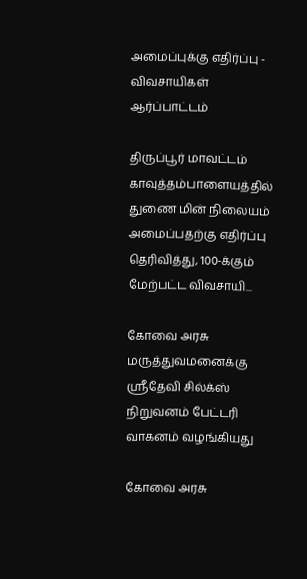அமைப்புக்கு எதிர்ப்பு - விவசாயிகள் ஆர்ப்பாட்டம்

திருப்பூர் மாவட்டம் காவுத்தம்பாளையத்தில் துணை மின் நிலையம் அமைப்பதற்கு எதிர்ப்பு தெரிவித்து, 100-க்கும் மேற்பட்ட விவசாயி...

கோவை அரசு மருத்துவமனைக்கு ஸ்ரீதேவி சில்க்ஸ் நிறுவனம் பேட்டரி வாகனம் வழங்கியது

கோவை அரசு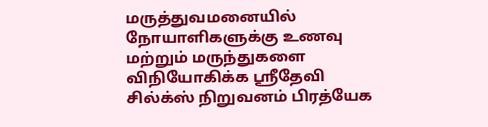மருத்துவமனையில் நோயாளிகளுக்கு உணவு மற்றும் மருந்துகளை விநியோகிக்க ஸ்ரீதேவி சில்க்ஸ் நிறுவனம் பிரத்யேக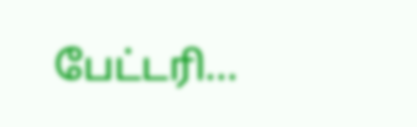பேட்டரி...